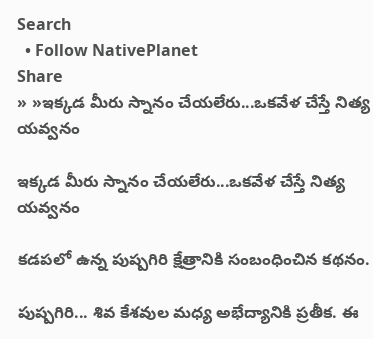Search
  • Follow NativePlanet
Share
» »ఇక్కడ మీరు స్నానం చేయలేరు...ఒకవేళ చేస్తే నిత్య యవ్వనం

ఇక్కడ మీరు స్నానం చేయలేరు...ఒకవేళ చేస్తే నిత్య యవ్వనం

కడపలో ఉన్న పుష్పగిరి క్షేత్రానికి సంబంధించిన కథనం.

పుష్పగిరి... శివ కేశవుల మధ్య అభేద్యానికి ప్రతీక. ఈ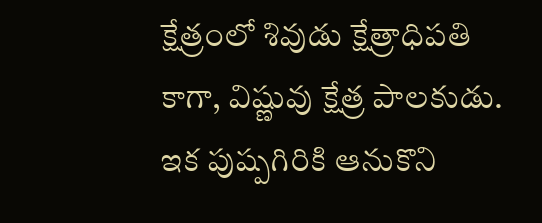క్షేత్రంలో శివుడు క్షేత్రాధిపతి కాగా, విష్ణువు క్షేత్ర పాలకుడు. ఇక పుష్పగిరికి ఆనుకొని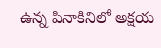ఉన్న పినాకినిలో అక్షయ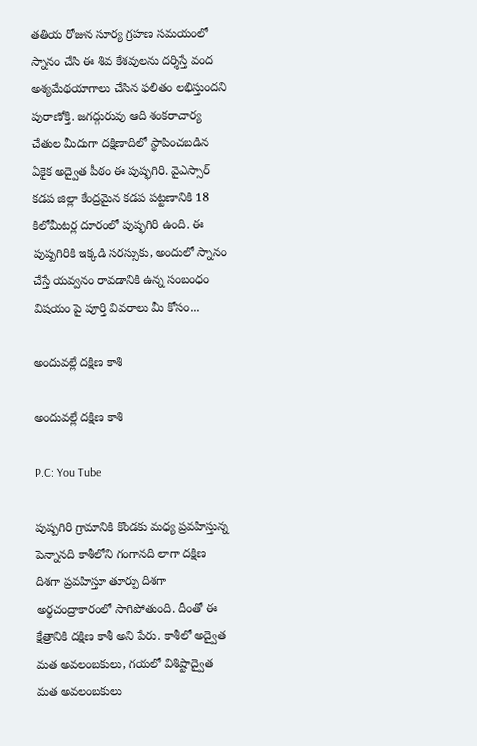తతియ రోజున సూర్య గ్రహణ సమయంలో స్నానం చేసి ఈ శివ కేశవులను దర్శిస్తే వంద అశ్యమేథయాగాలు చేసిన ఫలితం లభిస్తుందని పురాణోక్తి. జగద్గురువు ఆది శంకరాచార్య చేతుల మీదుగా దక్షిణాదిలో స్థాపించబడిన ఏకైక అద్వైత పీఠం ఈ పుష్ఫగిరి. వైఎస్సార్ కడప జిల్లా కేంద్రమైన కడప పట్టణానికి 18 కిలోమీటర్ల దూరంలో పుష్ఫగిరి ఉంది. ఈ పుష్పగిరికి ఇక్కడి సరస్సుకు, అందులో స్నానం చేస్తే యవ్వనం రావడానికి ఉన్న సంబంధం విషయం పై పూర్తి వివరాలు మీ కోసం...

అందువల్లే దక్షిణ కాశి

అందువల్లే దక్షిణ కాశి

P.C: You Tube

పుష్పగిరి గ్రామానికి కొండకు మధ్య ప్రవహిస్తున్న పెన్నానది కాశీలోని గంగానది లాగా దక్షిణ దిశగా ప్రవహిస్తూ తూర్పు దిశగా అర్థచంద్రాకారంలో సాగిపోతుంది. దీంతో ఈ క్షేత్రానికి దక్షిణ కాశీ అని పేరు. కాశీలో అద్వైత మత అవలంబకులు, గయలో విశిష్టాద్వైత మత అవలంబకులు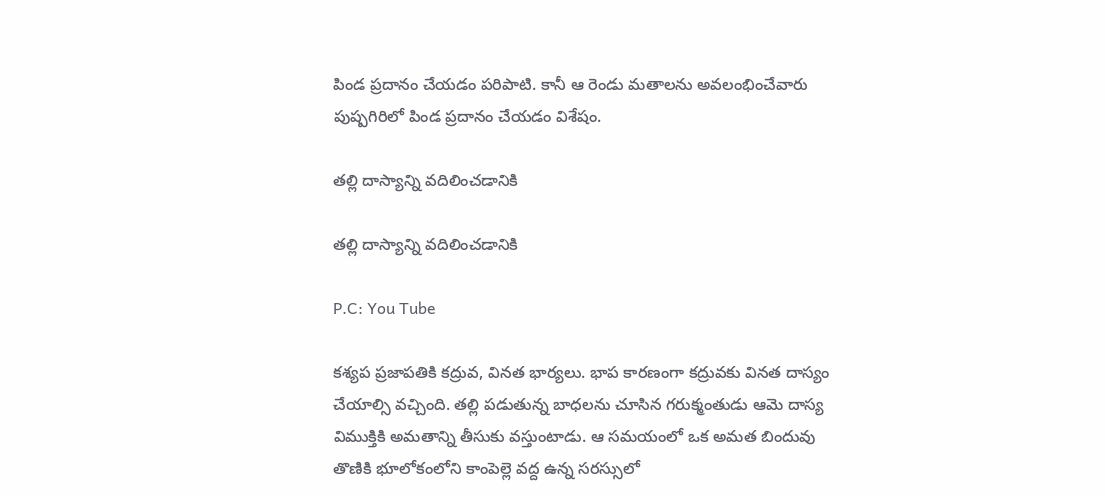పిండ ప్రదానం చేయడం పరిపాటి. కానీ ఆ రెండు మతాలను అవలంభించేవారు పుష్పగిరిలో పిండ ప్రదానం చేయడం విశేషం.

తల్లి దాస్యాన్ని వదిలించడానికి

తల్లి దాస్యాన్ని వదిలించడానికి

P.C: You Tube

కశ్యప ప్రజాపతికి కద్రువ, వినత భార్యలు. భాప కారణంగా కద్రువకు వినత దాస్యం చేయాల్సి వచ్చింది. తల్లి పడుతున్న బాధలను చూసిన గరుక్మంతుడు ఆమె దాస్య విముక్తికి అమతాన్ని తీసుకు వస్తుంటాడు. ఆ సమయంలో ఒక అమత బిందువు తొణికి భూలోకంలోని కాంపెల్లె వద్ద ఉన్న సరస్సులో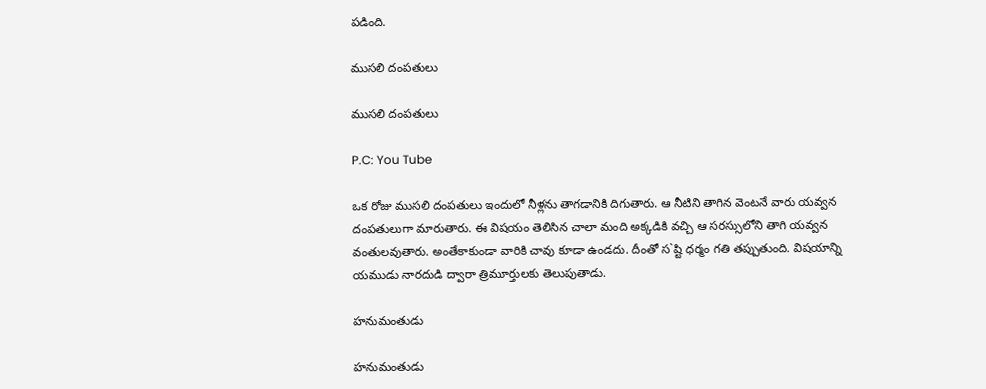పడింది.

ముసలి దంపతులు

ముసలి దంపతులు

P.C: You Tube

ఒక రోజు ముసలి దంపతులు ఇందులో నీళ్లను తాగడానికి దిగుతారు. ఆ నీటిని తాగిన వెంటనే వారు యవ్వన దంపతులుగా మారుతారు. ఈ విషయం తెలిసిన చాలా మంది అక్కడికి వచ్చి ఆ సరస్సులోని తాగి యవ్వన వంతులవుతారు. అంతేకాకుండా వారికి చావు కూడా ఉండదు. దీంతో స`ష్టి ధర్మం గతి తప్పుతుంది. విషయాన్ని యముడు నారదుడి ద్వారా త్రిమూర్తులకు తెలుపుతాడు.

హనుమంతుడు

హనుమంతుడు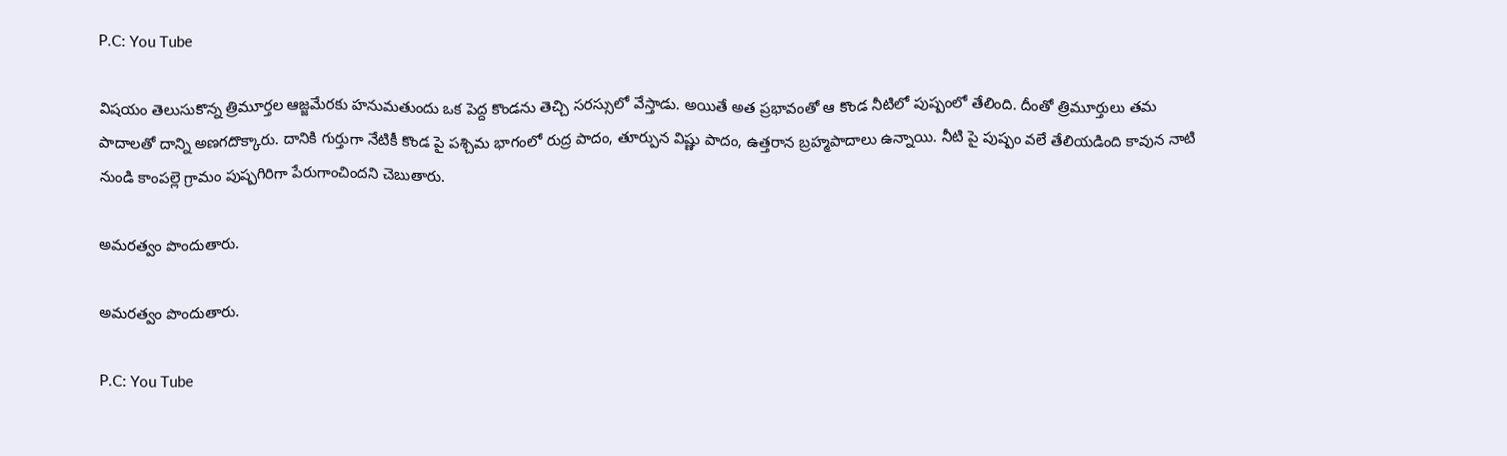P.C: You Tube

విషయం తెలుసుకొన్న త్రిమూర్తల ఆజ్జమేరకు హనుమతుందు ఒక పెద్ద కొండను తెచ్చి సరస్సులో వేస్తాడు. అయితే అత ప్రభావంతో ఆ కొండ నీటిలో పుష్పంలో తేలింది. దీంతో త్రిమూర్తులు తమ పాదాలతో దాన్ని అణగదొక్కారు. దానికి గుర్తుగా నేటికీ కొండ పై పశ్చిమ భాగంలో రుద్ర పాదం, తూర్పున విష్ణు పాదం, ఉత్తరాన బ్రహ్మపాదాలు ఉన్నాయి. నీటి పై పుష్పం వలే తేలియడింది కావున నాటి నుండి కాంపల్లె గ్రామం పుష్పగిరిగా పేరుగాంచిందని చెబుతారు.

అమరత్వం పొందుతారు.

అమరత్వం పొందుతారు.

P.C: You Tube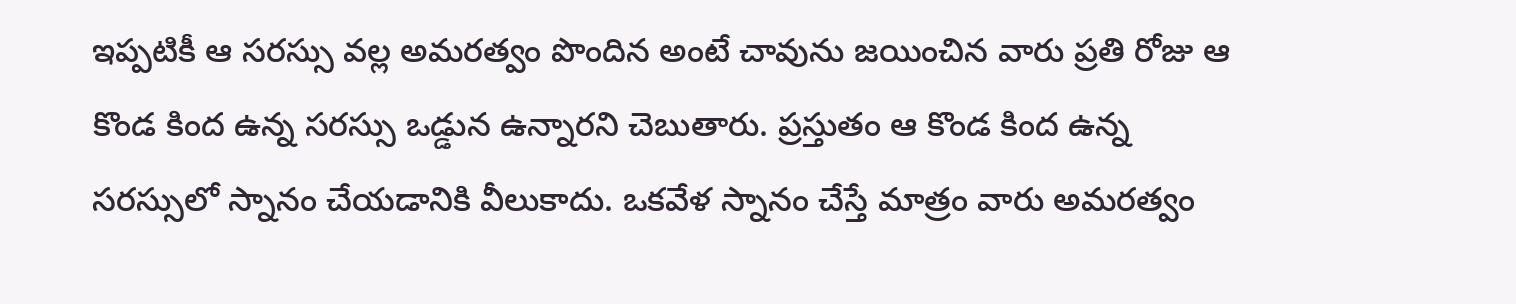ఇప్పటికీ ఆ సరస్సు వల్ల అమరత్వం పొందిన అంటే చావును జయించిన వారు ప్రతి రోజు ఆ కొండ కింద ఉన్న సరస్సు ఒడ్డున ఉన్నారని చెబుతారు. ప్రస్తుతం ఆ కొండ కింద ఉన్న సరస్సులో స్నానం చేయడానికి వీలుకాదు. ఒకవేళ స్నానం చేస్తే మాత్రం వారు అమరత్వం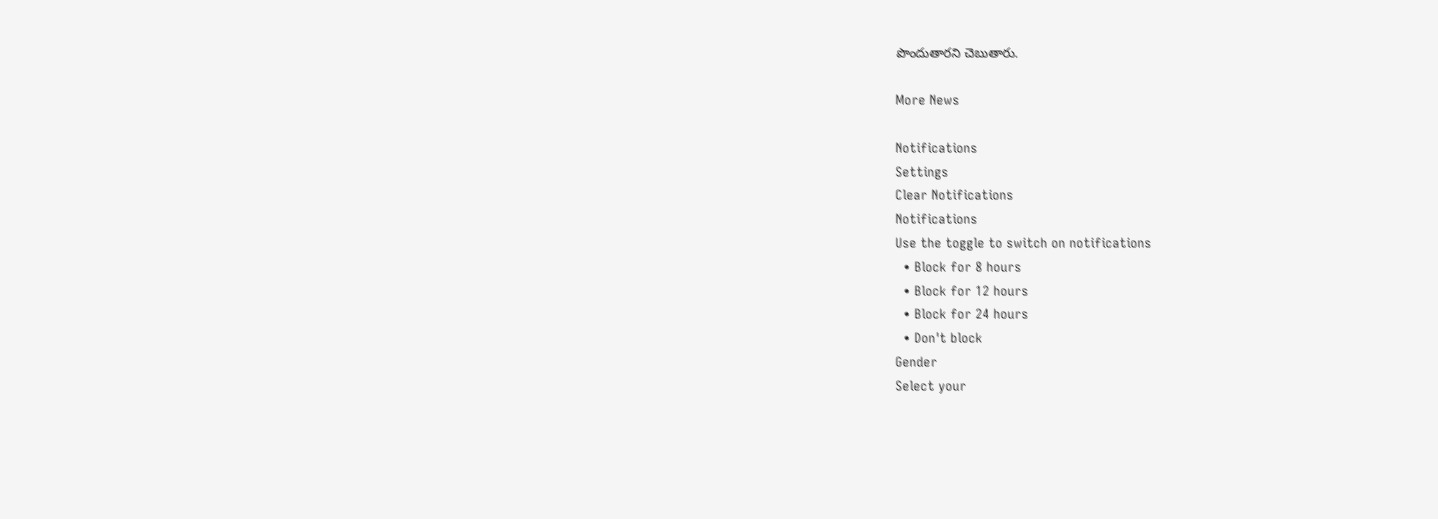పొందుతారని చెబుతారు.

More News

Notifications
Settings
Clear Notifications
Notifications
Use the toggle to switch on notifications
  • Block for 8 hours
  • Block for 12 hours
  • Block for 24 hours
  • Don't block
Gender
Select your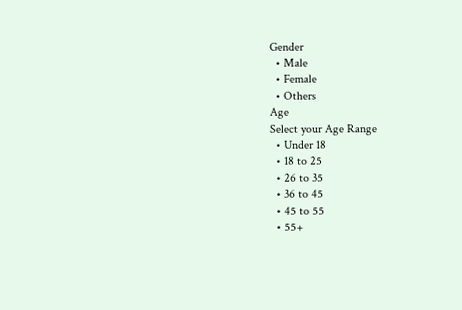Gender
  • Male
  • Female
  • Others
Age
Select your Age Range
  • Under 18
  • 18 to 25
  • 26 to 35
  • 36 to 45
  • 45 to 55
  • 55+